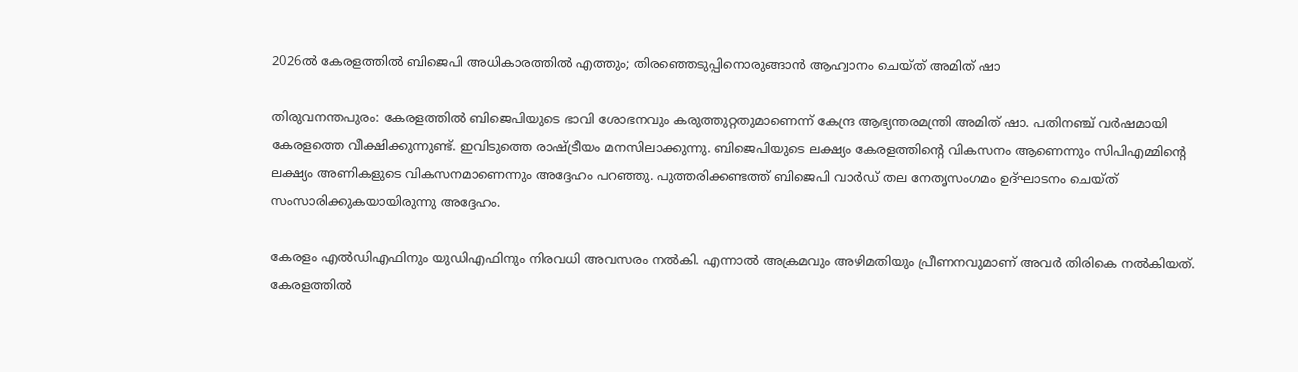2026ൽ കേരളത്തിൽ ബിജെപി അധികാരത്തിൽ എത്തും; തിരഞ്ഞെടുപ്പിനൊരുങ്ങാന്‍ ആഹ്വാനം ചെയ്ത് അമിത് ഷാ

തിരുവനന്തപുരം: കേരളത്തിൽ ബിജെപിയുടെ ഭാവി ശോഭനവും കരുത്തുറ്റതുമാണെന്ന് കേന്ദ്ര ആഭ്യന്തരമന്ത്രി അമിത് ഷാ. പതിനഞ്ച് വർഷമായി കേരളത്തെ വീക്ഷിക്കുന്നുണ്ട്. ഇവിടുത്തെ രാഷ്ട്രീയം മനസിലാക്കുന്നു. ബിജെപിയുടെ ലക്ഷ്യം കേരളത്തിന്റെ വികസനം ആണെന്നും സിപിഎമ്മിന്റെ ലക്ഷ്യം അണികളുടെ വികസനമാണെന്നും അദ്ദേഹം പറഞ്ഞു. പുത്തരിക്കണ്ടത്ത് ബിജെപി വാർഡ് തല നേതൃസംഗമം ഉദ്ഘാടനം ചെയ്ത് സംസാരിക്കുകയായിരുന്നു അദ്ദേഹം.

കേരളം എൽഡിഎഫിനും യുഡിഎഫിനും നിരവധി അവസരം നൽകി. എന്നാൽ അക്രമവും അഴിമതിയും പ്രീണനവുമാണ് അവർ തിരികെ നൽകിയത്. കേരളത്തിൽ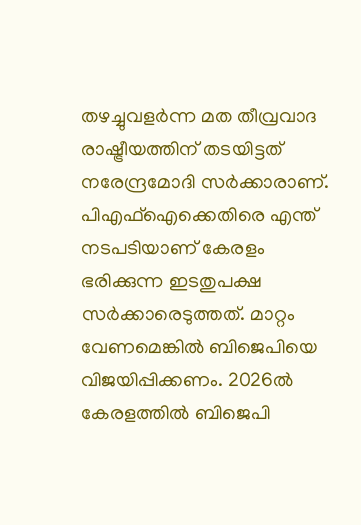തഴച്ചുവളർന്ന മത തീവ്രവാദ രാഷ്ട്രീയത്തിന് തടയിട്ടത് നരേന്ദ്രമോദി സർക്കാരാണ്. പിഎഫ്ഐക്കെതിരെ എന്ത് നടപടിയാണ് കേരളം ഭരിക്കുന്ന ഇടതുപക്ഷ സർക്കാരെടുത്തത്. മാറ്റം വേണമെങ്കിൽ ബിജെപിയെ വിജയിപ്പിക്കണം. 2026ൽ കേരളത്തിൽ ബിജെപി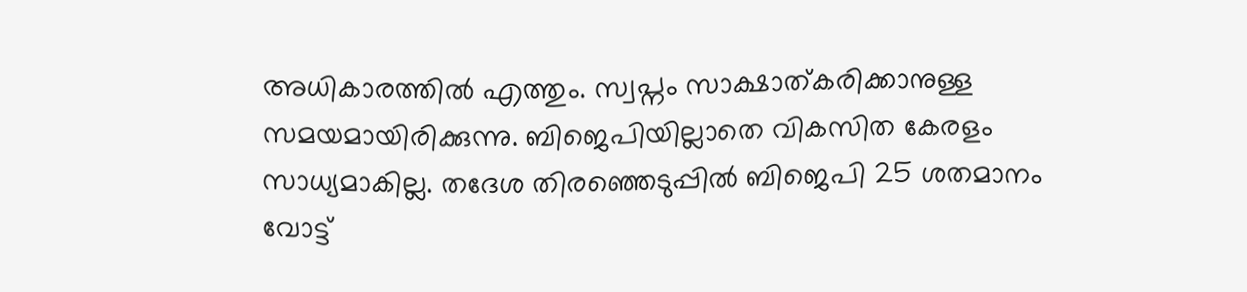അധികാരത്തിൽ എത്തും. സ്വപ്നം സാക്ഷാത്കരിക്കാനുള്ള സമയമായിരിക്കുന്നു. ബിജെപിയില്ലാതെ വികസിത കേരളം സാധ്യമാകില്ല. തദേശ തിരഞ്ഞെടുപ്പിൽ ബിജെപി 25 ശതമാനം വോട്ട്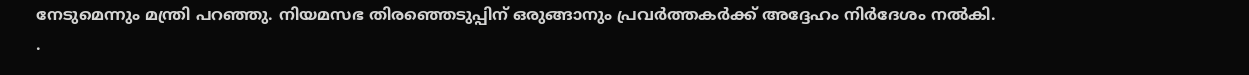നേടുമെന്നും മന്ത്രി പറഞ്ഞു. നിയമസഭ തിരഞ്ഞെടുപ്പിന് ഒരുങ്ങാനും പ്രവർത്തകർക്ക് അദ്ദേഹം നിർദേശം നൽകി.
.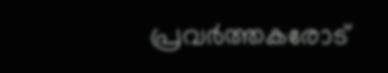പ്രവർത്തകരോട്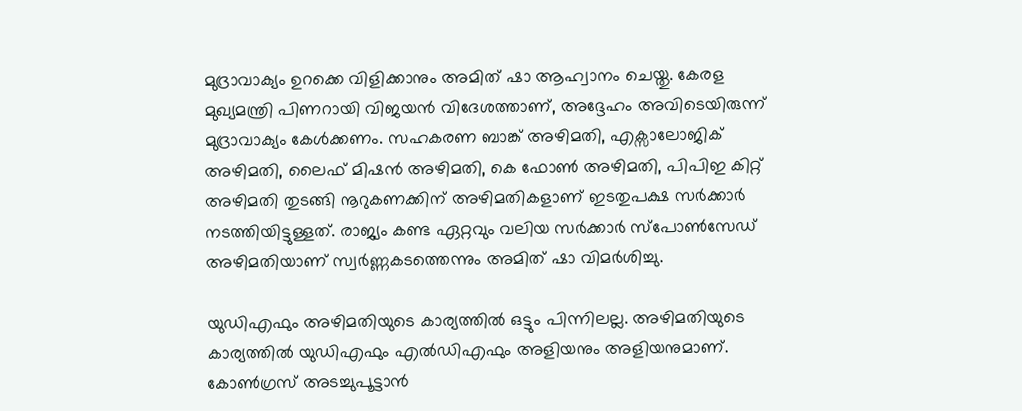മുദ്രാവാക്യം ഉറക്കെ വിളിക്കാനും അമിത് ഷാ ആഹ്വാനം ചെയ്തു. കേരള മുഖ്യമന്ത്രി പിണറായി വിജയൻ വിദേശത്താണ്, അദ്ദേഹം അവിടെയിരുന്ന് മുദ്രാവാക്യം കേൾക്കണം. സഹകരണ ബാങ്ക് അഴിമതി, എക്സാലോജിക് അഴിമതി, ലൈഫ് മിഷൻ അഴിമതി, കെ ഫോൺ അഴിമതി, പിപിഇ കിറ്റ് അഴിമതി തുടങ്ങി നൂറുകണക്കിന് അഴിമതികളാണ് ഇടതുപക്ഷ സർക്കാർ നടത്തിയിട്ടുള്ളത്. രാജ്യം കണ്ട ഏറ്റവും വലിയ സർക്കാർ സ്പോൺസേഡ് അഴിമതിയാണ് സ്വർണ്ണകടത്തെന്നും അമിത് ഷാ വിമർശിച്ചു.

യുഡിഎഫും അഴിമതിയുടെ കാര്യത്തിൽ ഒട്ടും പിന്നിലല്ല. അഴിമതിയുടെ കാര്യത്തിൽ യുഡിഎഫും എൽഡിഎഫും അളിയനും അളിയനുമാണ്. കോൺഗ്രസ് അടച്ചുപൂട്ടാൻ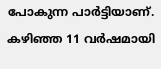പോകുന്ന പാർട്ടിയാണ്. കഴിഞ്ഞ 11 വർഷമായി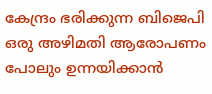കേന്ദ്രം ഭരിക്കുന്ന ബിജെപി ഒരു അഴിമതി ആരോപണം പോലും ഉന്നയിക്കാൻ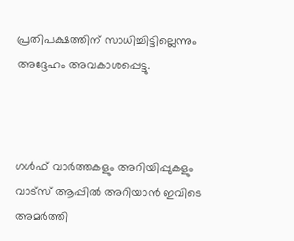പ്രതിപക്ഷത്തിന് സാധിച്ചിട്ടില്ലെന്നും അദ്ദേഹം അവകാശപ്പെട്ടു.



ഗൾഫ് വാർത്തകളും അറിയിപ്പുകളും വാട്സ് ആപ്പിൽ അറിയാൻ ഇവിടെ അമർത്തി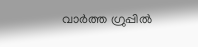വാർത്ത ഗ്രുപ്പിൽ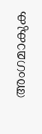അംഗമാകുക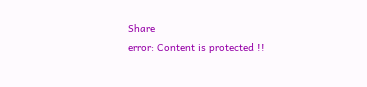Share
error: Content is protected !!